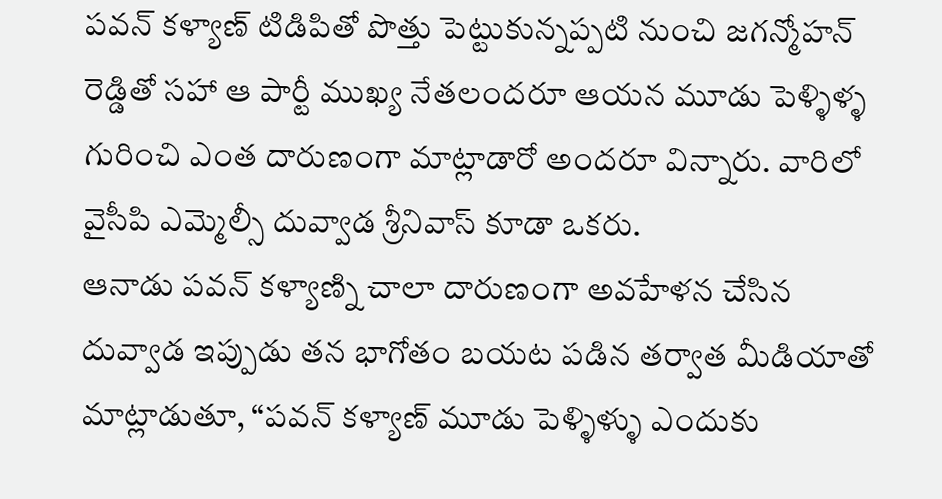పవన్ కళ్యాణ్ టిడిపితో పొత్తు పెట్టుకున్నప్పటి నుంచి జగన్మోహన్ రెడ్డితో సహా ఆ పార్టీ ముఖ్య నేతలందరూ ఆయన మూడు పెళ్ళిళ్ళ గురించి ఎంత దారుణంగా మాట్లాడారో అందరూ విన్నారు. వారిలో వైసీపి ఎమ్మెల్సీ దువ్వాడ శ్రీనివాస్ కూడా ఒకరు.
ఆనాడు పవన్ కళ్యాణ్ని చాలా దారుణంగా అవహేళన చేసిన దువ్వాడ ఇప్పుడు తన భాగోతం బయట పడిన తర్వాత మీడియాతో మాట్లాడుతూ, “పవన్ కళ్యాణ్ మూడు పెళ్ళిళ్ళు ఎందుకు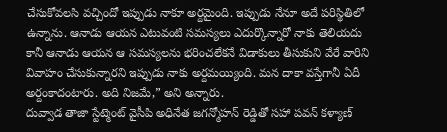చేసుకోవలసి వచ్చిందో ఇప్పుడు నాకూ అర్దమైంది. ఇప్పుడు నేనూ అదే పరిస్థితిలో ఉన్నాను. ఆనాడు ఆయన ఎటువంటి సమస్యలు ఎదుర్కొన్నారో నాకు తెలియదు కానీ ఆనాడు ఆయన ఆ సమస్యలను భరించలేకనే విడాకులు తీసుకుని వేరే వారిని వివాహం చేసుకున్నారని ఇప్పుడు నాకు అర్దమయ్యింది. మన దాకా వస్తేగానీ ఏదీ అర్దంకాదంటారు. అది నిజమే,” అని అన్నారు.
దువ్వాడ తాజా స్టేట్మెంట్ వైసీపి అధినేత జగన్మోహన్ రెడ్డితో సహా పవన్ కళ్యాణ్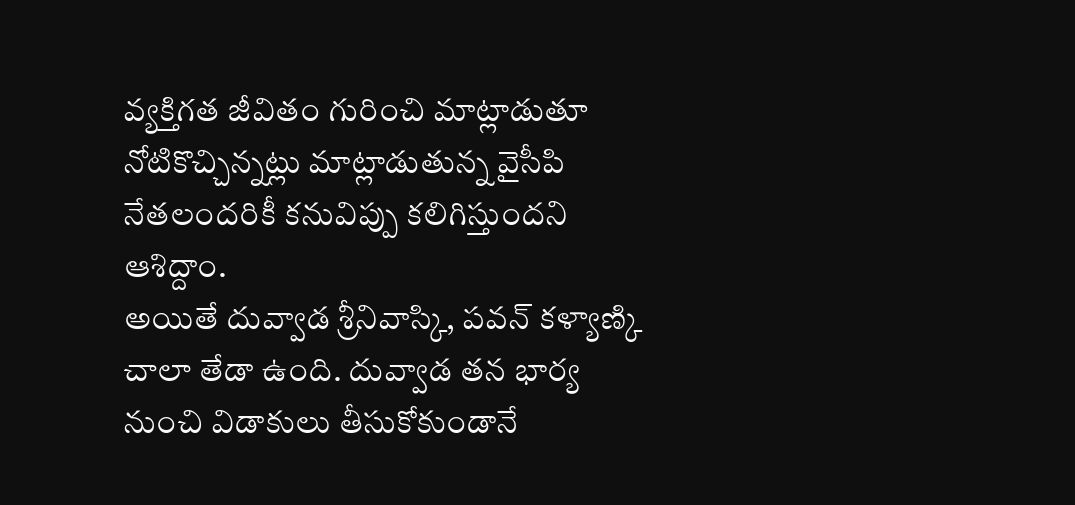వ్యక్తిగత జీవితం గురించి మాట్లాడుతూ నోటికొచ్చిన్నట్లు మాట్లాడుతున్న వైసీపి నేతలందరికీ కనువిప్పు కలిగిస్తుందని ఆశిద్దాం.
అయితే దువ్వాడ శ్రీనివాస్కి, పవన్ కళ్యాణ్కి చాలా తేడా ఉంది. దువ్వాడ తన భార్య నుంచి విడాకులు తీసుకోకుండానే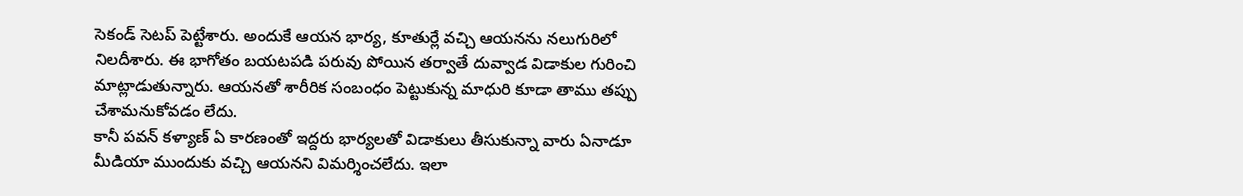సెకండ్ సెటప్ పెట్టేశారు. అందుకే ఆయన భార్య, కూతుర్లే వచ్చి ఆయనను నలుగురిలో నిలదీశారు. ఈ భాగోతం బయటపడి పరువు పోయిన తర్వాతే దువ్వాడ విడాకుల గురించి మాట్లాడుతున్నారు. ఆయనతో శారీరిక సంబంధం పెట్టుకున్న మాధురి కూడా తాము తప్పు చేశామనుకోవడం లేదు.
కానీ పవన్ కళ్యాణ్ ఏ కారణంతో ఇద్దరు భార్యలతో విడాకులు తీసుకున్నా వారు ఏనాడూ మీడియా ముందుకు వచ్చి ఆయనని విమర్శించలేదు. ఇలా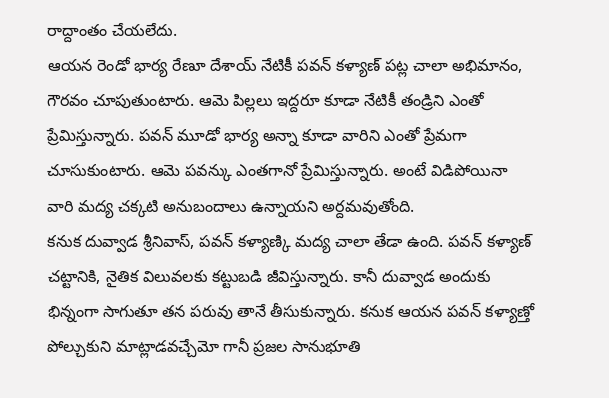రాద్దాంతం చేయలేదు.
ఆయన రెండో భార్య రేణూ దేశాయ్ నేటికీ పవన్ కళ్యాణ్ పట్ల చాలా అభిమానం, గౌరవం చూపుతుంటారు. ఆమె పిల్లలు ఇద్దరూ కూడా నేటికీ తండ్రిని ఎంతో ప్రేమిస్తున్నారు. పవన్ మూడో భార్య అన్నా కూడా వారిని ఎంతో ప్రేమగా చూసుకుంటారు. ఆమె పవన్కు ఎంతగానో ప్రేమిస్తున్నారు. అంటే విడిపోయినా వారి మద్య చక్కటి అనుబందాలు ఉన్నాయని అర్దమవుతోంది.
కనుక దువ్వాడ శ్రీనివాస్, పవన్ కళ్యాణ్కి మద్య చాలా తేడా ఉంది. పవన్ కళ్యాణ్ చట్టానికి, నైతిక విలువలకు కట్టుబడి జీవిస్తున్నారు. కానీ దువ్వాడ అందుకు భిన్నంగా సాగుతూ తన పరువు తానే తీసుకున్నారు. కనుక ఆయన పవన్ కళ్యాణ్తో పోల్చుకుని మాట్లాడవచ్చేమో గానీ ప్రజల సానుభూతి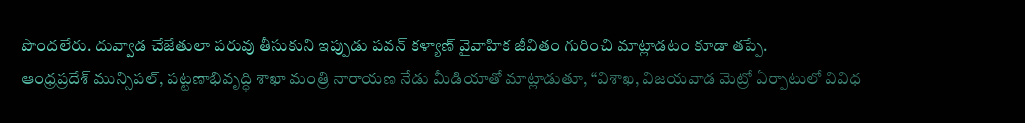పొందలేరు. దువ్వాడ చేజేతులా పరువు తీసుకుని ఇప్పుడు పవన్ కళ్యాణ్ వైవాహిక జీవితం గురించి మాట్లాడటం కూడా తప్పే.
ఆంధ్రప్రదేశ్ మున్సిపల్, పట్టణాభివృద్ధి శాఖా మంత్రి నారాయణ నేడు మీడియాతో మాట్లాడుతూ, “విశాఖ, విజయవాడ మెట్రో ఏర్పాటులో వివిధ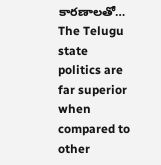కారణాలతో…
The Telugu state politics are far superior when compared to other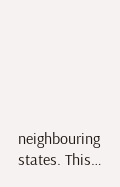neighbouring states. This…